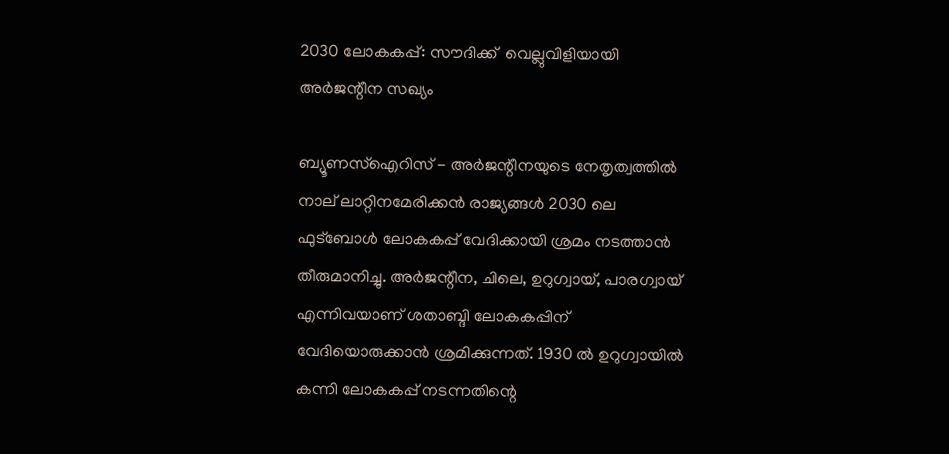2030 ലോകകപ്പ്: സൗദിക്ക്  വെല്ലുവിളിയായി അര്‍ജന്റീന സഖ്യം

ബ്യൂണസ്‌ഐറിസ് - അര്‍ജന്റീനയുടെ നേതൃത്വത്തില്‍ നാല് ലാറ്റിനമേരിക്കന്‍ രാജ്യങ്ങള്‍ 2030 ലെ ഫുട്‌ബോള്‍ ലോകകപ്പ് വേദിക്കായി ശ്രമം നടത്താന്‍ തീരുമാനിച്ചു. അര്‍ജന്റീന, ചിലെ, ഉറുഗ്വായ്, പാരഗ്വായ് എന്നിവയാണ് ശതാബ്ദി ലോകകപ്പിന് വേദിയൊരുക്കാന്‍ ശ്രമിക്കുന്നത്. 1930 ല്‍ ഉറുഗ്വായില്‍ കന്നി ലോകകപ്പ് നടന്നതിന്റെ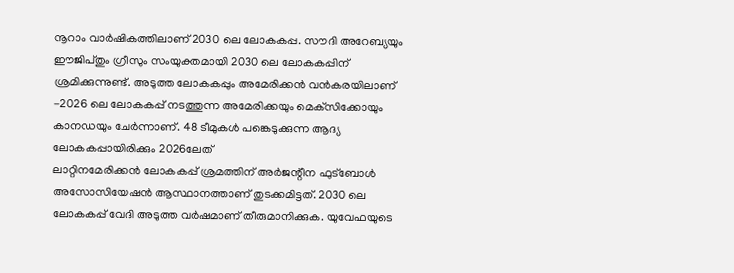നൂറാം വാര്‍ഷികത്തിലാണ് 2030 ലെ ലോകകപ്പ. സൗദി അറേബ്യയും ഈജിപ്തും ഗ്രീസും സംയുക്തമായി 2030 ലെ ലോകകപ്പിന് ശ്രമിക്കുന്നുണ്ട്. അടുത്ത ലോകകപ്പും അമേരിക്കന്‍ വന്‍കരയിലാണ് -2026 ലെ ലോകകപ്പ് നടത്തുന്ന അമേരിക്കയും മെക്‌സിക്കോയും കാനഡയും ചേര്‍ന്നാണ്. 48 ടീമുകള്‍ പങ്കെടുക്കുന്ന ആദ്യ ലോകകപ്പായിരിക്കും 2026ലേത്
ലാറ്റിനമേരിക്കന്‍ ലോകകപ്പ് ശ്രമത്തിന് അര്‍ജന്റീന ഫുട്‌ബോള്‍ അസോസിയേഷന്‍ ആസ്ഥാനത്താണ് തുടക്കമിട്ടത്. 2030 ലെ ലോകകപ്പ് വേദി അടുത്ത വര്‍ഷമാണ് തീരുമാനിക്കുക. യുവേഫയുടെ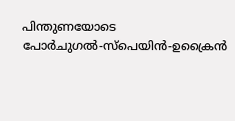പിന്തുണയോടെ പോര്‍ചുഗല്‍-സ്‌പെയിന്‍-ഉക്രൈന്‍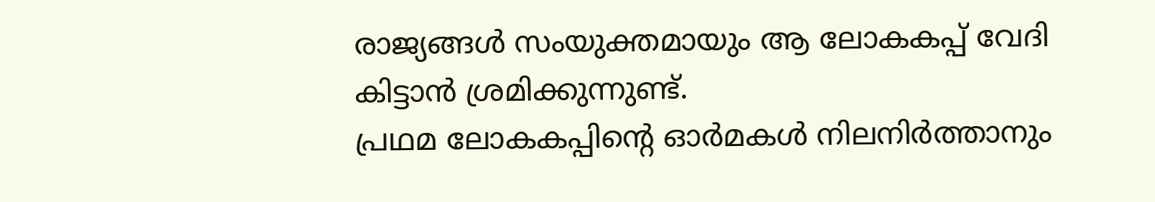രാജ്യങ്ങള്‍ സംയുക്തമായും ആ ലോകകപ്പ് വേദി കിട്ടാന്‍ ശ്രമിക്കുന്നുണ്ട്.
പ്രഥമ ലോകകപ്പിന്റെ ഓര്‍മകള്‍ നിലനിര്‍ത്താനും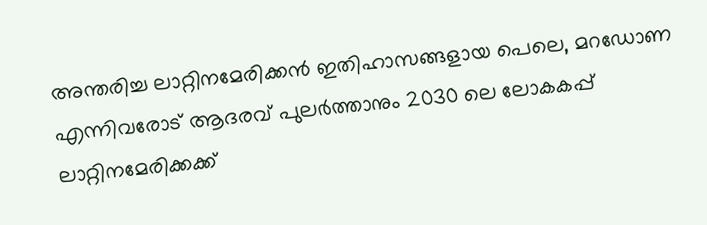അന്തരിച്ച ലാറ്റിനമേരിക്കന്‍ ഇതിഹാസങ്ങളായ പെലെ, മറഡോണ എന്നിവരോട് ആദരവ് പുലര്‍ത്താനും 2030 ലെ ലോകകപ്പ് ലാറ്റിനമേരിക്കക്ക്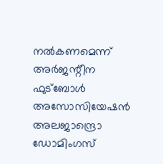നല്‍കണമെന്ന് അര്‍ജന്റീന ഫുട്‌ബോള്‍ അസോസിയേഷന്‍ അലജാന്ദ്രൊ ഡോമിംഗസ്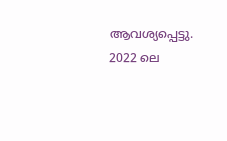ആവശ്യപ്പെട്ടു. 2022 ലെ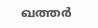ഖത്തര്‍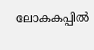ലോകകപ്പില്‍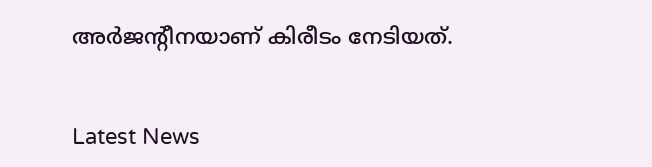അര്‍ജന്റീനയാണ് കിരീടം നേടിയത്.


Latest News